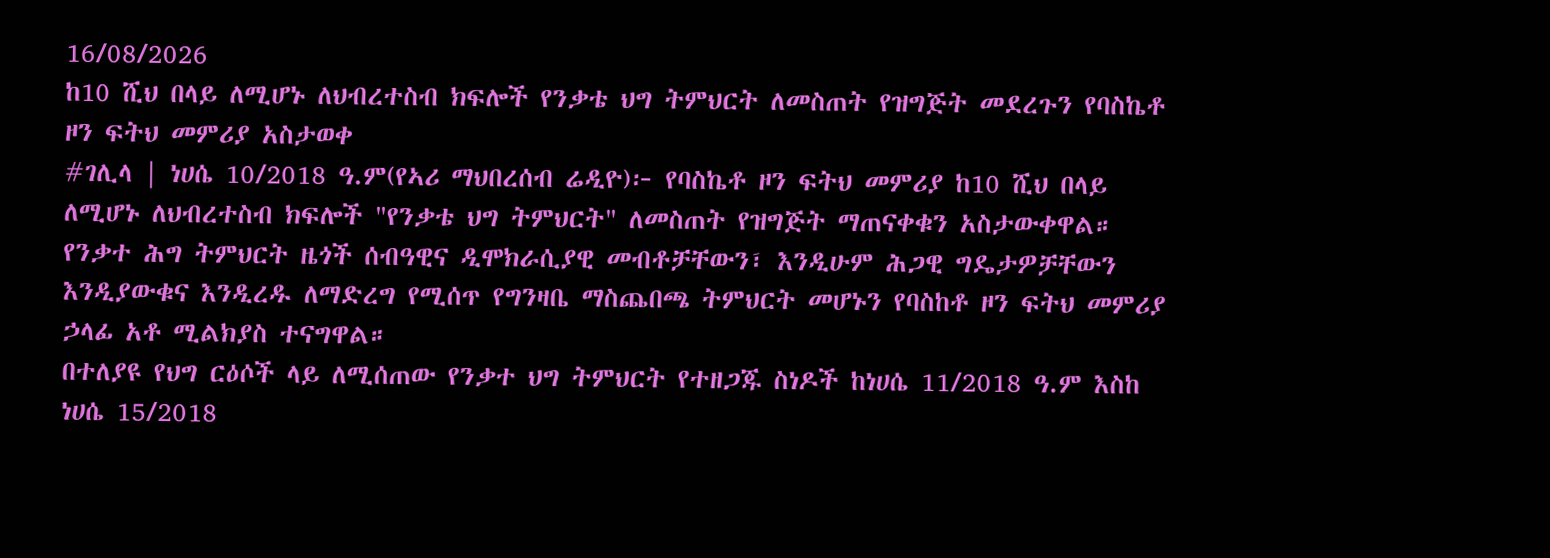16/08/2026
ከ10 ሺህ በላይ ለሚሆኑ ለህብረተስብ ክፍሎች የንቃቴ ህግ ትምህርት ለመስጠት የዝግጅት መደረጉን የባስኬቶ ዞን ፍትህ መምሪያ አስታወቀ
#ገሊላ | ነሀሴ 10/2018 ዓ.ም(የኣሪ ማህበረሰብ ሬዲዮ)፦ የባስኬቶ ዞን ፍትህ መምሪያ ከ10 ሺህ በላይ ለሚሆኑ ለህብረተስብ ክፍሎች "የንቃቴ ህግ ትምህርት" ለመስጠት የዝግጅት ማጠናቀቁን አስታውቀዋል።
የንቃተ ሕግ ትምህርት ዜጎች ሰብዓዊና ዲሞክራሲያዊ መብቶቻቸውን፣ እንዲሁም ሕጋዊ ግዴታዎቻቸውን እንዲያውቁና እንዲረዱ ለማድረግ የሚሰጥ የግንዛቤ ማስጨበጫ ትምህርት መሆኑን የባስከቶ ዞን ፍትህ መምሪያ ኃላፊ አቶ ሚልክያስ ተናግዋል።
በተለያዩ የህግ ርዕሶች ላይ ለሚሰጠው የንቃተ ህግ ትምህርት የተዘጋጁ ስነዶች ከነሀሴ 11/2018 ዓ.ም እስከ ነሀሴ 15/2018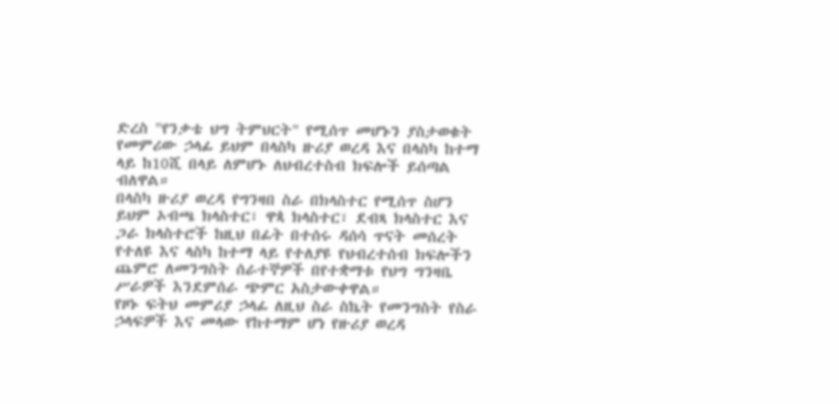ድረስ "የንቃቴ ህግ ትምህርት" የሚሰጥ መሆኑን ያስታወቁት የመምሪው ኃላፊ ይህም በላስካ ዙሪያ ወረዳ እና በላስካ ከተማ ላይ ከ10ሺ በላይ ለምሆኑ ለህብረተስብ ክፍሎች ይሰጣል ብለዋል።
በላስካ ዙሪያ ወረዳ የግንዛበ ስራ በክላስተር የሚሰጥ ስሆን ይህም ኦብጫ ክላስተር፣ ዋጳ ክላስተር፣ ደብጻ ክላስተር እና ጋራ ክላስተሮች ከዚህ በፊት በተሰሩ ዳሰሳ ጥናት መሰረት የተለዩ እና ላስካ ከተማ ላይ የተለያዩ የህብረተሰብ ክፍሎችን ጨምሮ ለመንግስት ሰራተኞዎች በየተቋማቱ የህግ ግንዛቤ ሥራዎች እንደምሰራ ጭምር አስታውቀዋል።
የዞኑ ፍትህ መምሪያ ኃላፊ ለዚህ ስራ ስኬት የመንግስት የስራ ኃላፍዎች እና መላው የከተማም ሆነ የዙሪያ ወረዳ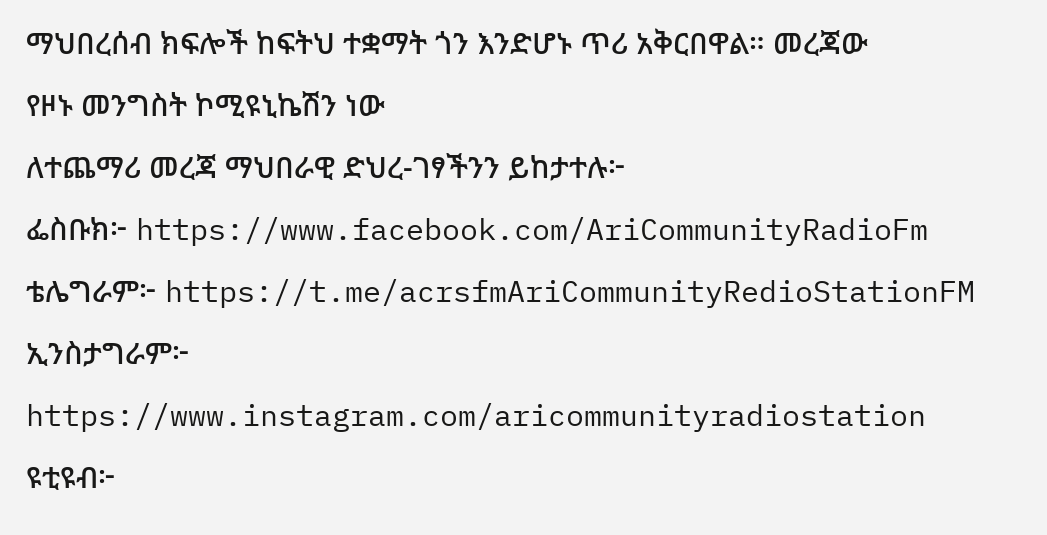ማህበረሰብ ክፍሎች ከፍትህ ተቋማት ጎን እንድሆኑ ጥሪ አቅርበዋል። መረጃው የዞኑ መንግስት ኮሚዩኒኬሽን ነው
ለተጨማሪ መረጃ ማህበራዊ ድህረ-ገፃችንን ይከታተሉ፦
ፌስቡክ፦ https://www.facebook.com/AriCommunityRadioFm
ቴሌግራም፦ https://t.me/acrsfmAriCommunityRedioStationFM
ኢንስታግራም፦ https://www.instagram.com/aricommunityradiostation
ዩቲዩብ፦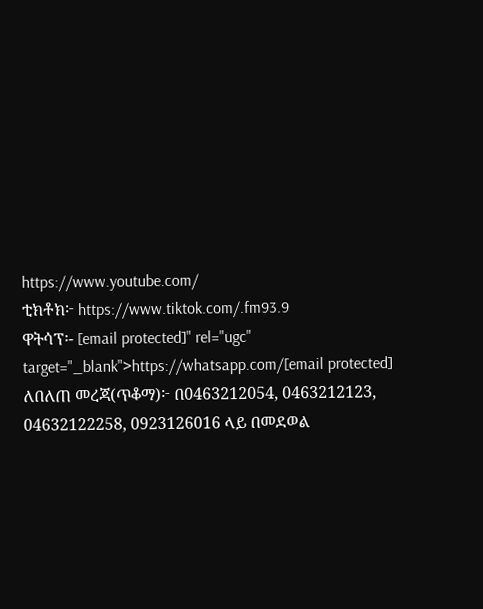https://www.youtube.com/
ቲክቶክ፦ https://www.tiktok.com/.fm93.9
ዋትሳፕ፡- [email protected]" rel="ugc" target="_blank">https://whatsapp.com/[email protected]
ለበለጠ መረጃ(ጥቆማ)፦ በ0463212054, 0463212123, 04632122258, 0923126016 ላይ በመደወል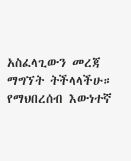አስፈላጊውን መረጃ ማግኘት ትችላላችሁ።
የማህበረሰብ እውነተኛ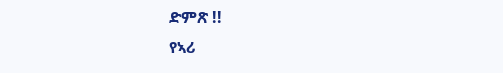ድምጽ !!
የኣሪ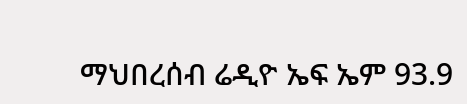ማህበረሰብ ሬዲዮ ኤፍ ኤም 93.9